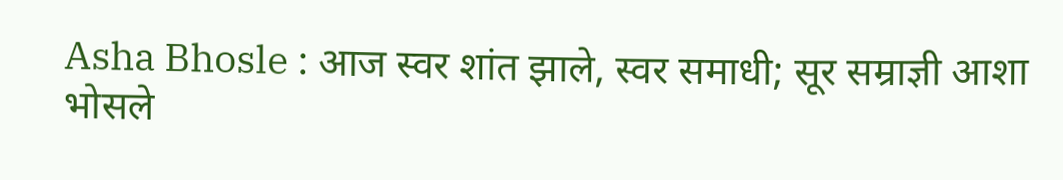Asha Bhosle : आज स्वर शांत झाले, स्वर समाधी; सूर सम्राज्ञी आशा भोसले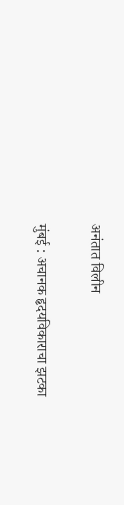अनंतात विलीन

मुंबई : अचानक हृदयविकाराचा झटका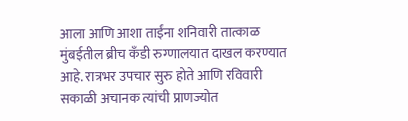आला आणि आशा ताईंना शनिवारी तात्काळ मुंबईतील ब्रीच कँडी रुग्णालयात दाखल करण्यात आहे. रात्रभर उपचार सुरु होते आणि रविवारी सकाळी अचानक त्यांची प्राणज्योत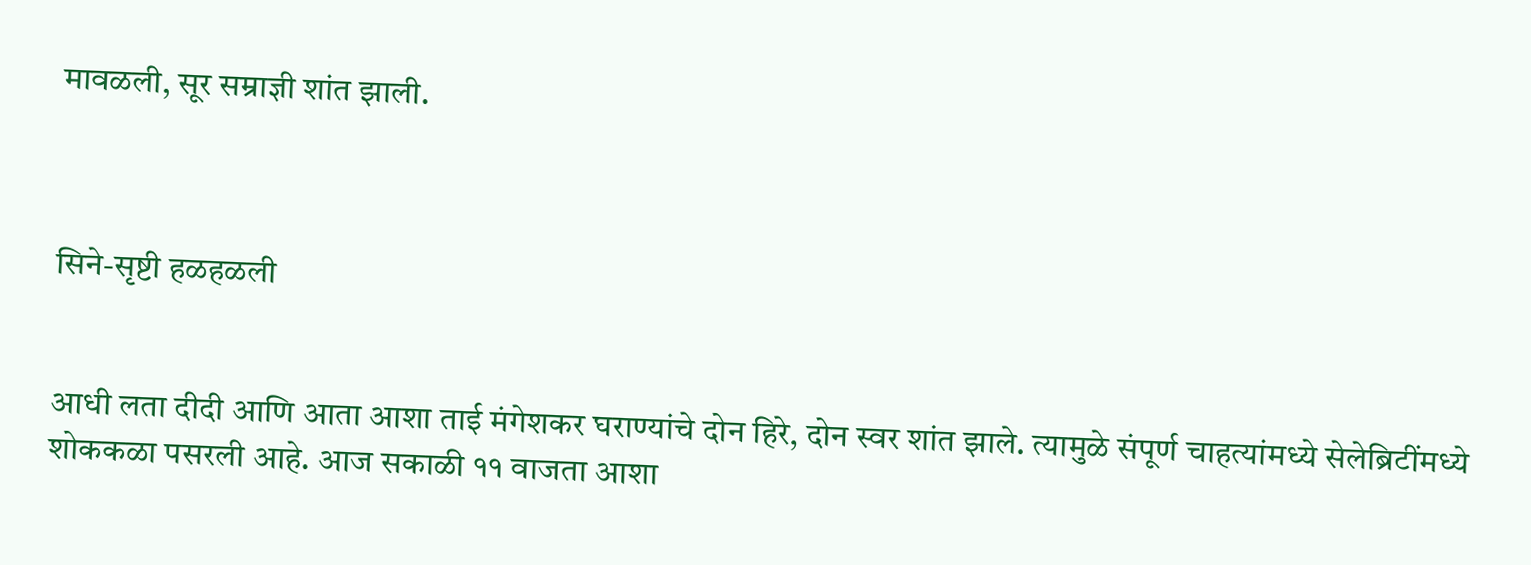मावळली, सूर सम्राज्ञी शांत झाली.



सिने-सृष्टी हळहळली


आधी लता दीदी आणि आता आशा ताई मंगेशकर घराण्यांचे दोन हिरे, दोन स्वर शांत झाले. त्यामुळे संपूर्ण चाहत्यांमध्ये सेलेब्रिटींमध्ये शोककळा पसरली आहे. आज सकाळी ११ वाजता आशा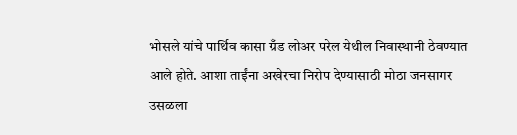भोसले यांचे पार्थिव कासा ग्रँड लोअर परेल येथील निवास्थानी ठेवण्यात आले होते. आशा ताईंना अखेरचा निरोप देण्यासाठी मोठा जनसागर उसळला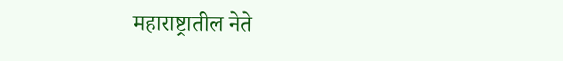महाराष्ट्रातील नेते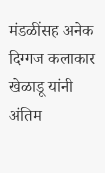मंडळींसह अनेक दिग्गज कलाकार खेळाडू यांनी अंतिम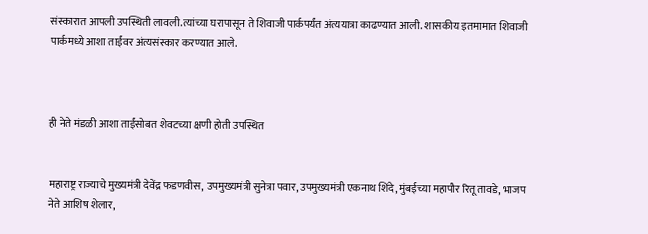संस्कारात आपली उपस्थिती लावली.त्यांच्या घरापासून ते शिवाजी पार्कपर्यंत अंत्ययात्रा काढण्यात आली. शासकीय इतमामात शिवाजी पार्कमध्ये आशा ताईंवर अंत्यसंस्कार करण्यात आले.



ही नेते मंडळी आशा ताईंसोबत शेवटच्या क्षणी होती उपस्थित


महाराष्ट्र राज्याचे मुख्यमंत्री देवेंद्र फडणवीस, उपमुख्यमंत्री सुनेत्रा पवार, उपमुख्यमंत्री एकनाथ शिंदे, मुंबईच्या महापौर रितू तावडे, भाजप नेते आशिष शेलार,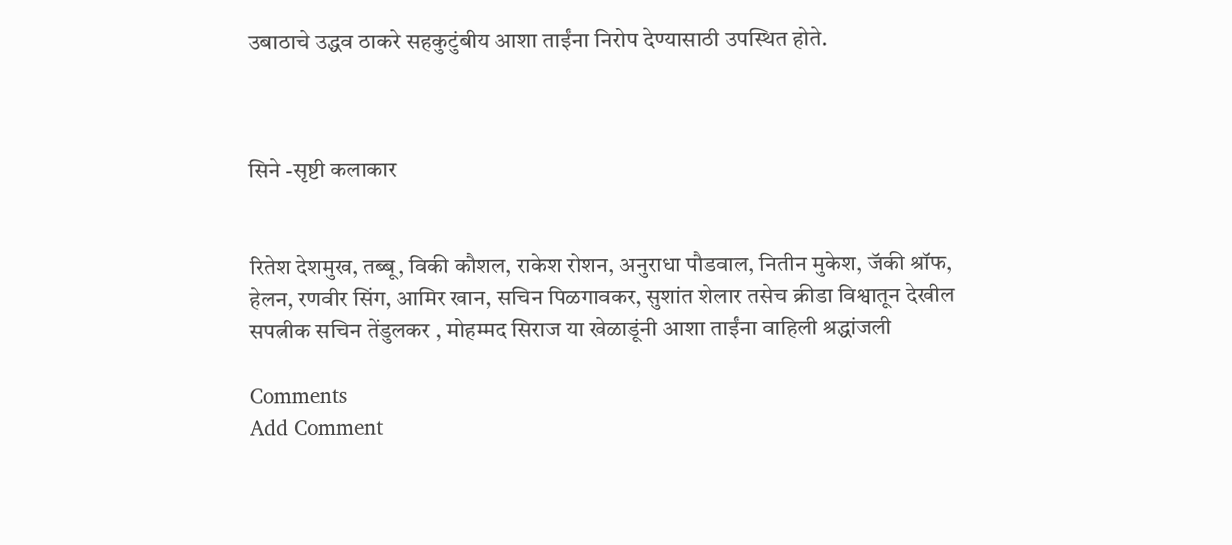उबाठाचे उद्धव ठाकरे सहकुटुंबीय आशा ताईंना निरोप देण्यासाठी उपस्थित होते.



सिने -सृष्टी कलाकार


रितेश देशमुख, तब्बू, विकी कौशल, राकेश रोशन, अनुराधा पौडवाल, नितीन मुकेश, जॅकी श्रॉफ, हेलन, रणवीर सिंग, आमिर खान, सचिन पिळगावकर, सुशांत शेलार तसेच क्रीडा विश्वातून देखील सपत्नीक सचिन तेंडुलकर , मोहम्मद सिराज या खेळाडूंनी आशा ताईंना वाहिली श्रद्धांजली

Comments
Add Comment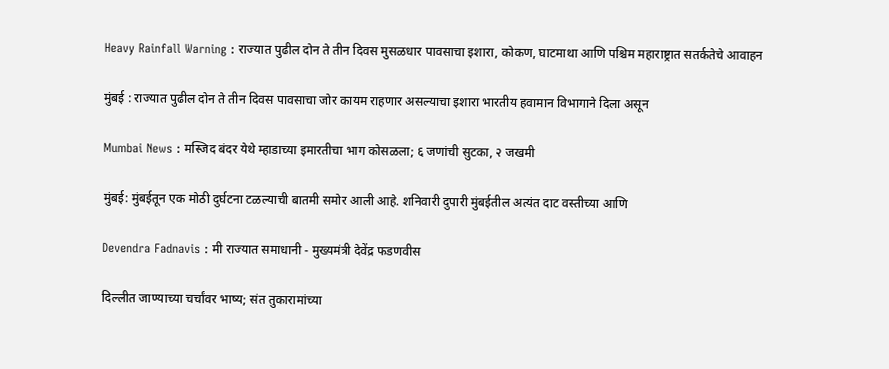Heavy Rainfall Warning : राज्यात पुढील दोन ते तीन दिवस मुसळधार पावसाचा इशारा, कोकण, घाटमाथा आणि पश्चिम महाराष्ट्रात सतर्कतेचे आवाहन

मुंबई : राज्यात पुढील दोन ते तीन दिवस पावसाचा जोर कायम राहणार असल्याचा इशारा भारतीय हवामान विभागाने दिला असून

Mumbai News : मस्जिद बंदर येथे म्हाडाच्या इमारतीचा भाग कोसळला; ६ जणांची सुटका, २ जखमी

मुंबई: मुंबईतून एक मोठी दुर्घटना टळल्याची बातमी समोर आली आहे. शनिवारी दुपारी मुंबईतील अत्यंत दाट वस्तीच्या आणि

Devendra Fadnavis : मी राज्यात समाधानी - मुख्यमंत्री देवेंद्र फडणवीस

दिल्लीत जाण्याच्या चर्चांवर भाष्य; संत तुकारामांच्या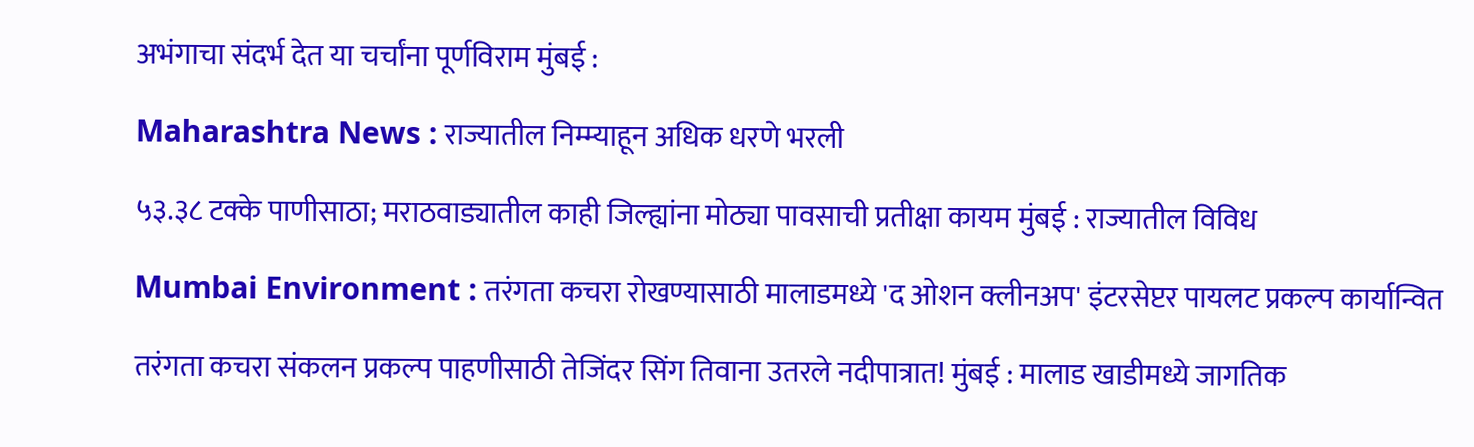अभंगाचा संदर्भ देत या चर्चांना पूर्णविराम मुंबई :

Maharashtra News : राज्यातील निम्म्याहून अधिक धरणे भरली

५३.३८ टक्के पाणीसाठा; मराठवाड्यातील काही जिल्ह्यांना मोठ्या पावसाची प्रतीक्षा कायम मुंबई : राज्यातील विविध

Mumbai Environment : तरंगता कचरा रोखण्यासाठी मालाडमध्ये 'द ओशन क्लीनअप' इंटरसेप्टर पायलट प्रकल्प कार्यान्वित

तरंगता कचरा संकलन प्रकल्प पाहणीसाठी तेजिंदर सिंग तिवाना उतरले नदीपात्रात! मुंबई : मालाड खाडीमध्ये जागतिक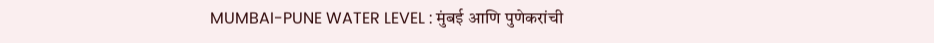MUMBAI-PUNE WATER LEVEL : मुंबई आणि पुणेकरांची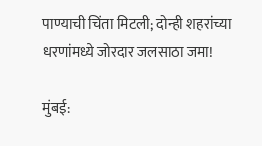पाण्याची चिंता मिटली; दोन्ही शहरांच्या धरणांमध्ये जोरदार जलसाठा जमा!

मुंबई: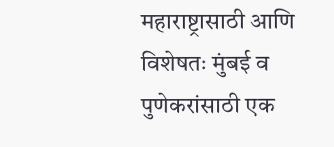महाराष्ट्रासाठी आणि विशेषतः मुंबई व पुणेकरांसाठी एक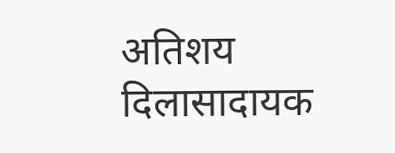अतिशय दिलासादायक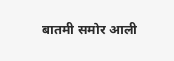बातमी समोर आली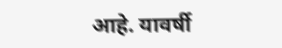आहे. यावर्षी